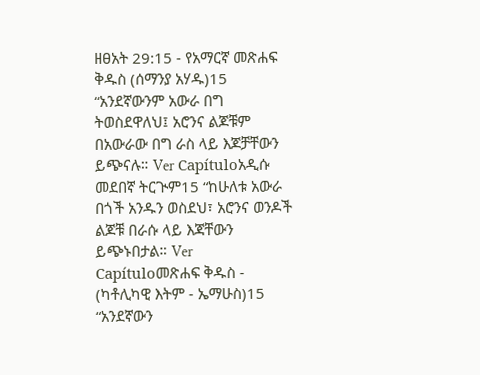ዘፀአት 29:15 - የአማርኛ መጽሐፍ ቅዱስ (ሰማንያ አሃዱ)15 “አንደኛውንም አውራ በግ ትወስደዋለህ፤ አሮንና ልጆቹም በአውራው በግ ራስ ላይ እጆቻቸውን ይጭናሉ። Ver Capítuloአዲሱ መደበኛ ትርጒም15 “ከሁለቱ አውራ በጎች አንዱን ወስደህ፣ አሮንና ወንዶች ልጆቹ በራሱ ላይ እጃቸውን ይጭኑበታል። Ver Capítuloመጽሐፍ ቅዱስ - (ካቶሊካዊ እትም - ኤማሁስ)15 “አንደኛውን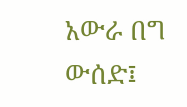አውራ በግ ውሰድ፤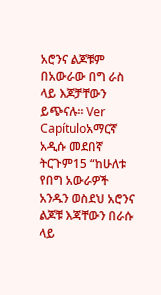አሮንና ልጆቹም በአውራው በግ ራስ ላይ እጆቻቸውን ይጭናሉ። Ver Capítuloአማርኛ አዲሱ መደበኛ ትርጉም15 “ከሁለቱ የበግ አውራዎች አንዱን ወስደህ አሮንና ልጆቹ እጃቸውን በራሱ ላይ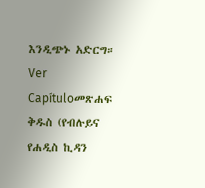እንዲጭኑ አድርግ። Ver Capítuloመጽሐፍ ቅዱስ (የብሉይና የሐዲስ ኪዳን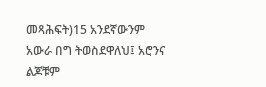መጻሕፍት)15 አንደኛውንም አውራ በግ ትወስደዋለህ፤ አሮንና ልጆቹም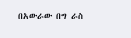በአውራው በግ ራስ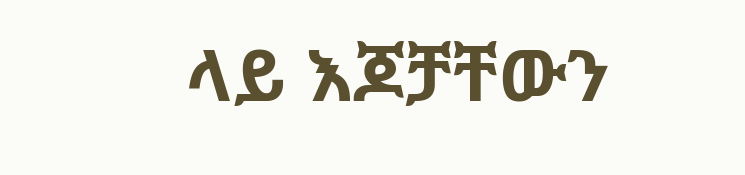ላይ እጆቻቸውን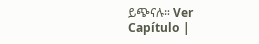ይጭናሉ። Ver Capítulo |